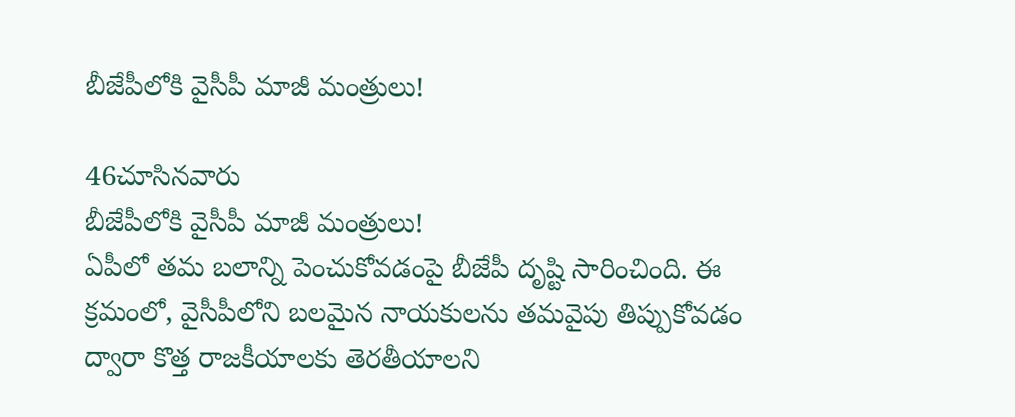బీజేపీలోకి వైసీపీ మాజీ మంత్రులు!

46చూసినవారు
బీజేపీలోకి వైసీపీ మాజీ మంత్రులు!
ఏపీలో తమ బలాన్ని పెంచుకోవడంపై బీజేపీ దృష్టి సారించింది. ఈ క్రమంలో, వైసీపీలోని బలమైన నాయకులను తమవైపు తిప్పుకోవడం ద్వారా కొత్త రాజకీయాలకు తెరతీయాలని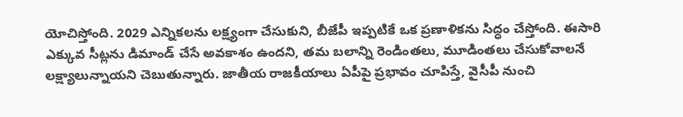యోచిస్తోంది. 2029 ఎన్నికలను లక్ష్యంగా చేసుకుని, బీజేపీ ఇప్పటికే ఒక ప్రణాళికను సిద్ధం చేస్తోంది. ఈసారి ఎక్కువ సీట్లను డిమాండ్ చేసే అవకాశం ఉందని, తమ బలాన్ని రెండింతలు, మూడింతలు చేసుకోవాలనే లక్ష్యాలున్నాయని చెబుతున్నారు. జాతీయ రాజకీయాలు ఏపీపై ప్రభావం చూపిస్తే, వైసీపీ నుంచి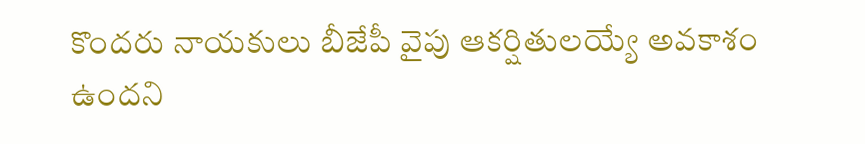కొందరు నాయకులు బీజేపీ వైపు ఆకర్షితులయ్యే అవకాశం ఉందని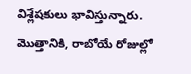విశ్లేషకులు భావిస్తున్నారు. మొత్తానికి, రాబోయే రోజుల్లో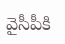వైసీపీకి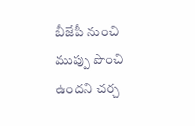బీజేపీ నుంచి ముప్పు పొంచి ఉందని చర్చ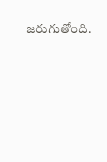జరుగుతోంది.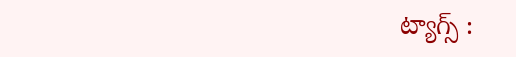ట్యాగ్స్ :